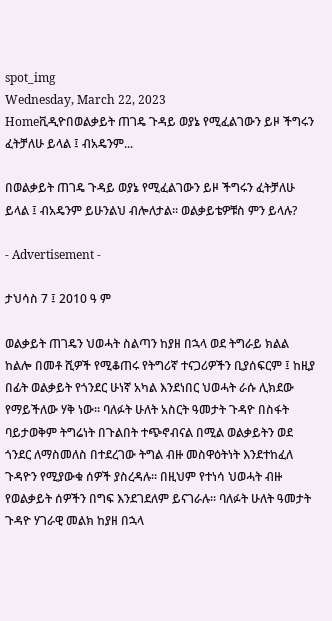spot_img
Wednesday, March 22, 2023
Homeቪዲዮበወልቃይት ጠገዴ ጉዳይ ወያኔ የሚፈልገውን ይዞ ችግሩን ፈትቻለሁ ይላል ፤ ብአዴንም...

በወልቃይት ጠገዴ ጉዳይ ወያኔ የሚፈልገውን ይዞ ችግሩን ፈትቻለሁ ይላል ፤ ብአዴንም ይሁንልህ ብሎለታል። ወልቃይቴዎቹስ ምን ይላሉ?

- Advertisement -

ታህሳስ 7 ፤ 2010 ዓ ም

ወልቃይት ጠገዴን ህወሓት ስልጣን ከያዘ በኋላ ወደ ትግራይ ክልል ከልሎ በመቶ ሺዎች የሚቆጠሩ የትግሪኛ ተናጋሪዎችን ቢያሰፍርም ፤ ከዚያ በፊት ወልቃይት የጎንደር ሁነኛ አካል እንደነበር ህወሓት ራሱ ሊክደው የማይችለው ሃቅ ነው። ባለፉት ሁለት አስርት ዓመታት ጉዳዮ በስፋት ባይታወቅም ትግሬነት በጉልበት ተጭኖብናል በሚል ወልቃይትን ወደ ጎንደር ለማስመለስ በተደረገው ትግል ብዙ መስዋዕትነት እንደተከፈለ ጉዳዮን የሚያውቁ ሰዎች ያስረዳሉ። በዚህም የተነሳ ህወሓት ብዙ የወልቃይት ሰዎችን በግፍ እንደገደለም ይናገራሉ። ባለፉት ሁለት ዓመታት ጉዳዮ ሃገራዊ መልክ ከያዘ በኋላ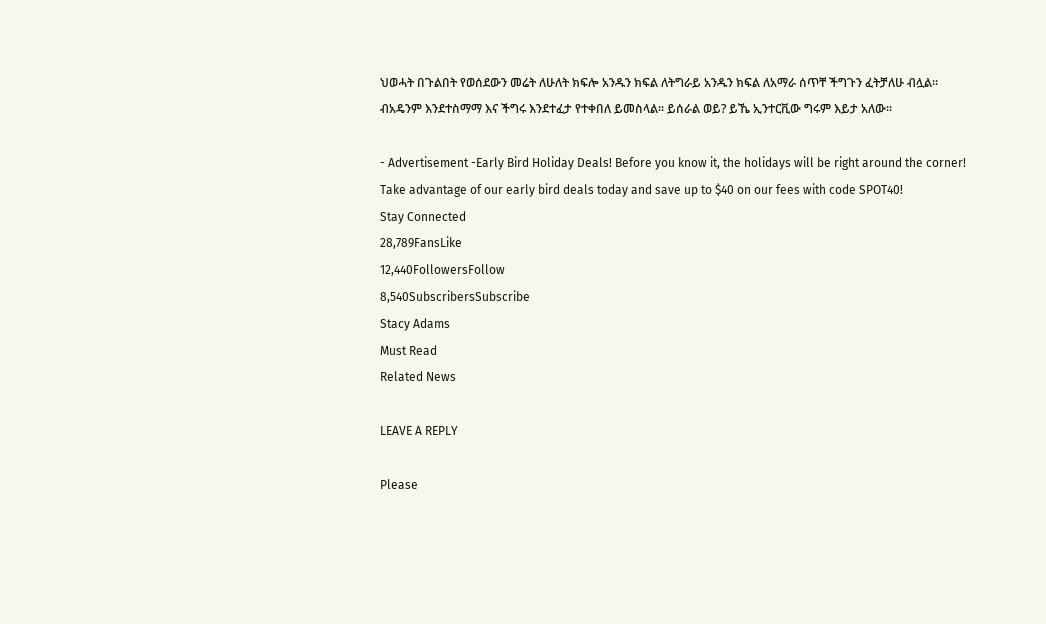ህወሓት በጉልበት የወሰደውን መሬት ለሁለት ክፍሎ አንዱን ክፍል ለትግራይ አንዱን ክፍል ለአማራ ሰጥቸ ችግጉን ፈትቻለሁ ብሏል። ብአዴንም እንደተስማማ እና ችግሩ እንደተፈታ የተቀበለ ይመስላል። ይሰራል ወይ? ይኼ ኢንተርቪው ግሩም እይታ አለው።

- Advertisement -Early Bird Holiday Deals! Before you know it, the holidays will be right around the corner! Take advantage of our early bird deals today and save up to $40 on our fees with code SPOT40!
Stay Connected
28,789FansLike
12,440FollowersFollow
8,540SubscribersSubscribe
Stacy Adams
Must Read
Related News

LEAVE A REPLY

Please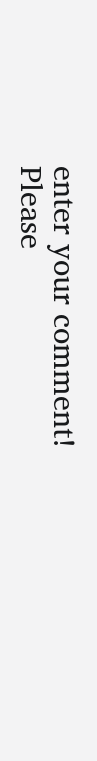enter your comment!
Please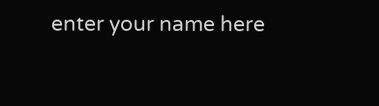enter your name here